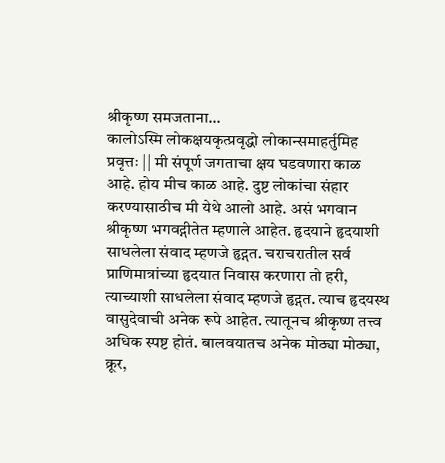श्रीकृष्ण समजताना...
कालोऽस्मि लोकक्षयकृत्प्रवृद्धो लोकान्समाहर्तुमिह प्रवृत्तः || मी संपूर्ण जगताचा क्षय घडवणारा काळ आहे. होय मीच काळ आहे. दुष्ट लोकांचा संहार करण्यासाठीच मी येथे आलो आहे. असं भगवान श्रीकृष्ण भगवद्गीतेत म्हणाले आहेत. हृदयाने हृदयाशी साधलेला संवाद म्हणजे हृद्गत. चराचरातील सर्व प्राणिमात्रांच्या हृदयात निवास करणारा तो हरी, त्याच्याशी साधलेला संवाद म्हणजे हृद्गत. त्याच हृदयस्थ वासुदेवाची अनेक रूपे आहेत. त्यातूनच श्रीकृष्ण तत्त्व अधिक स्पष्ट होतं. बालवयातच अनेक मोठ्या मोठ्या, क्रूर,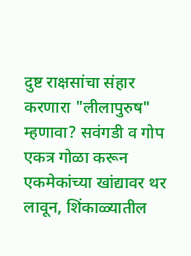दुष्ट राक्षसांचा संहार करणारा "लीलापुरुष" म्हणावा? सवंगडी व गोप एकत्र गोळा करून एकमेकांच्या खांद्यावर थर लावून, शिंकाळ्यातील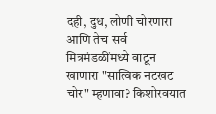दही, दुध, लोणी चोरणारा आणि तेच सर्व मित्रमंडळींमध्ये वाटून खाणारा "सात्विक नटखट चोर" म्हणावा? किशोरवयात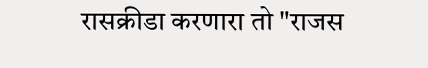रासक्रीडा करणारा तो "राजस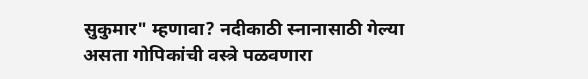सुकुमार" म्हणावा? नदीकाठी स्नानासाठी गेल्या असता गोपिकांची वस्त्रे पळवणारा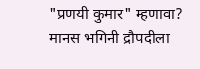"प्रणयी कुमार" म्हणावा? मानस भगिनी द्रौपदीला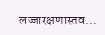लज्जारक्षणास्तव...